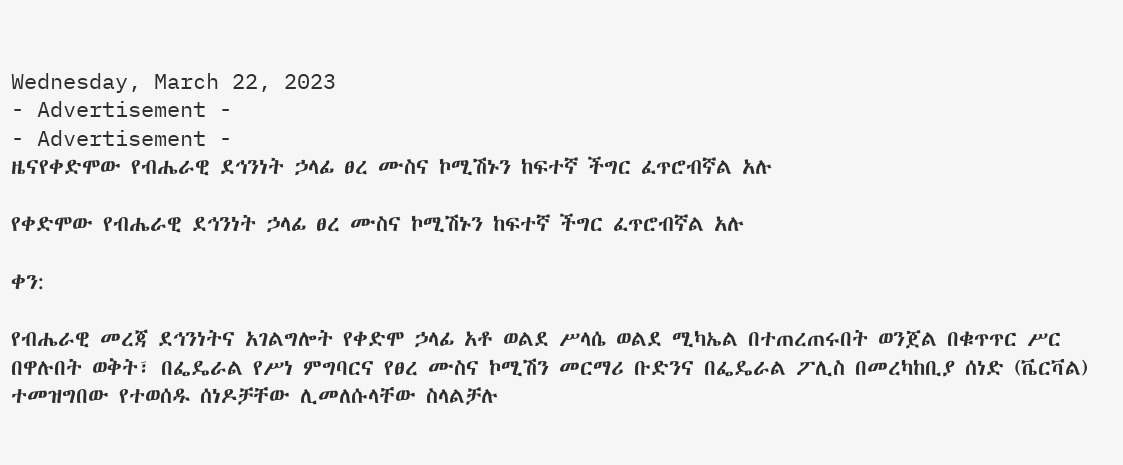Wednesday, March 22, 2023
- Advertisement -
- Advertisement -
ዜናየቀድሞው የብሔራዊ ደኅንነት ኃላፊ ፀረ ሙስና ኮሚሽኑን ከፍተኛ ችግር ፈጥሮብኛል አሉ

የቀድሞው የብሔራዊ ደኅንነት ኃላፊ ፀረ ሙስና ኮሚሽኑን ከፍተኛ ችግር ፈጥሮብኛል አሉ

ቀን:

የብሔራዊ መረጃ ደኅንነትና አገልግሎት የቀድሞ ኃላፊ አቶ ወልደ ሥላሴ ወልደ ሚካኤል በተጠረጠሩበት ወንጀል በቁጥጥር ሥር በዋሉበት ወቅት፣ በፌዴራል የሥነ ምግባርና የፀረ ሙስና ኮሚሽን መርማሪ ቡድንና በፌዴራል ፖሊስ በመረካከቢያ ሰነድ (ቬርቫል) ተመዝግበው የተወሰዱ ሰነዶቻቸው ሊመለሱላቸው ስላልቻሉ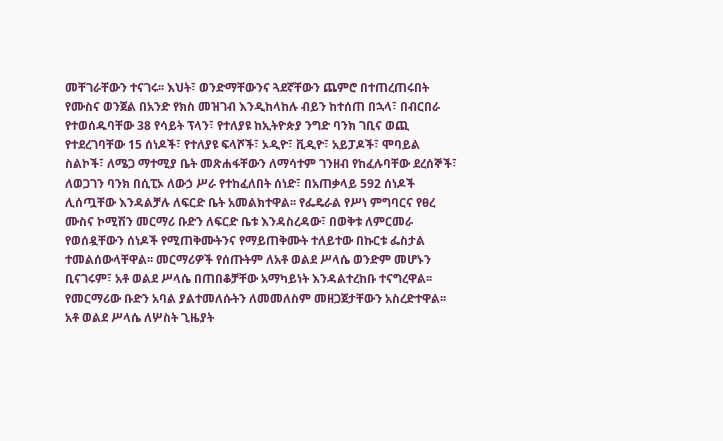መቸገራቸውን ተናገሩ፡፡ እህት፣ ወንድማቸውንና ጓደኛቸውን ጨምሮ በተጠረጠሩበት የሙስና ወንጀል በአንድ የክስ መዝገብ እንዲከላከሉ ብይን ከተሰጠ በኋላ፣ በብርበራ የተወሰዱባቸው 38 የሳይት ፕላን፣ የተለያዩ ከኢትዮጵያ ንግድ ባንክ ገቢና ወጪ የተደረገባቸው 15 ሰነዶች፣ የተለያዩ ፍላሾች፣ ኦዲዮ፣ ቪዲዮ፣ አይፓዶች፣ ሞባይል ስልኮች፣ ለሜጋ ማተሚያ ቤት መጽሐፋቸውን ለማሳተም ገንዘብ የከፈሉባቸው ደረሰኞች፣ ለወጋገን ባንክ በሲፒኦ ለውኃ ሥራ የተከፈለበት ሰነድ፣ በአጠቃላይ 592 ሰነዶች ሊሰጧቸው እንዳልቻሉ ለፍርድ ቤት አመልክተዋል፡፡ የፌዴራል የሥነ ምግባርና የፀረ ሙስና ኮሚሽን መርማሪ ቡድን ለፍርድ ቤቱ እንዳስረዳው፣ በወቅቱ ለምርመራ የወሰዷቸውን ሰነዶች የሚጠቅሙትንና የማይጠቅሙት ተለይተው በኩርቱ ፌስታል ተመልሰውላቸዋል፡፡ መርማሪዎች የሰጡትም ለአቶ ወልደ ሥላሴ ወንድም መሆኑን ቢናገሩም፣ አቶ ወልደ ሥላሴ በጠበቆቻቸው አማካይነት እንዳልተረከቡ ተናግረዋል፡፡ የመርማሪው ቡድን አባል ያልተመለሱትን ለመመለስም መዘጋጀታቸውን አስረድተዋል፡፡ አቶ ወልደ ሥላሴ ለሦስት ጊዜያት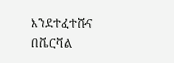እንደተፈተሹና በቬርቫል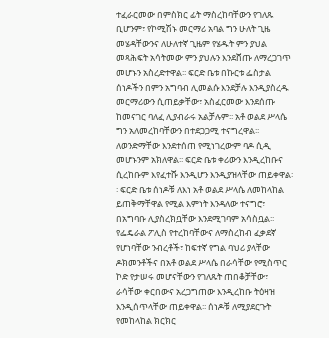ተፈራርመው በምስክር ፊት ማስረከባቸውን የገለጹ ቢሆንም፣ የኮሚሽኑ መርማሪ አባል ግን ሁለት ጊዜ መሄዳቸውንና ለሁለተኛ ጊዜም የሄዱት ምን ያህል መጻሕፍት አሳትመው ምን ያህሉን እንደሸጡ ለማረጋገጥ መሆኑን አስረድተዋል፡፡ ፍርድ ቤቱ በኩርቱ ፌስታል ሰነዶችን በምን አግባብ ሊመልሱ እንደቻሉ እንዲያስረዱ መርማሪውን ሲጠይቃቸው፣ አስፈርመው እንደሰጡ ከመናገር ባለፈ ሊያብራሩ አልቻሉም፡፡ አቶ ወልደ ሥላሴ ግን አለመረከባቸውን በተደጋጋሚ ተናግረዋል፡፡ ለወንድማቸው እንደተሰጠ የሚነገረውም ባዶ ሲዲ መሆኑንም አክለዋል፡፡ ፍርድ ቤቱ ቀሪውን እንዲረከቡና ሲረከቡም እየፈተሹ እንዲሆን እንዲያዝላቸው ጠይቀዋል፡፡ ፍርድ ቤቱ ሰነዶቹ ለእነ አቶ ወልደ ሥላሴ ለመከላከል ይጠቅማቸዋል የሚል እምነት እንዳለው ተናግሮ፣ በአግባቡ ሊያስረክቧቸው እንደሚገባም አሳስቧል፡፡ የፌዴራል ፖሊስ የተረከባቸውና ለማስረከብ ፈቃደኛ የሆነባቸው ንብረቶች፣ ከፍተኛ የግል ባህሪ ያላቸው ዶክመንቶችና በአቶ ወልደ ሥላሴ በራሳቸው የሚስጥር ኮድ የታሠሩ መሆናቸውን የገለጹት ጠበቆቻቸው፣ ራሳቸው ቀርበውና አረጋግጠው እንዲረከቡ ትዕዛዝ እንዲሰጥላቸው ጠይቀዋል፡፡ ሰነዶቹ ለሚያደርጉት የመከላከል ክርክር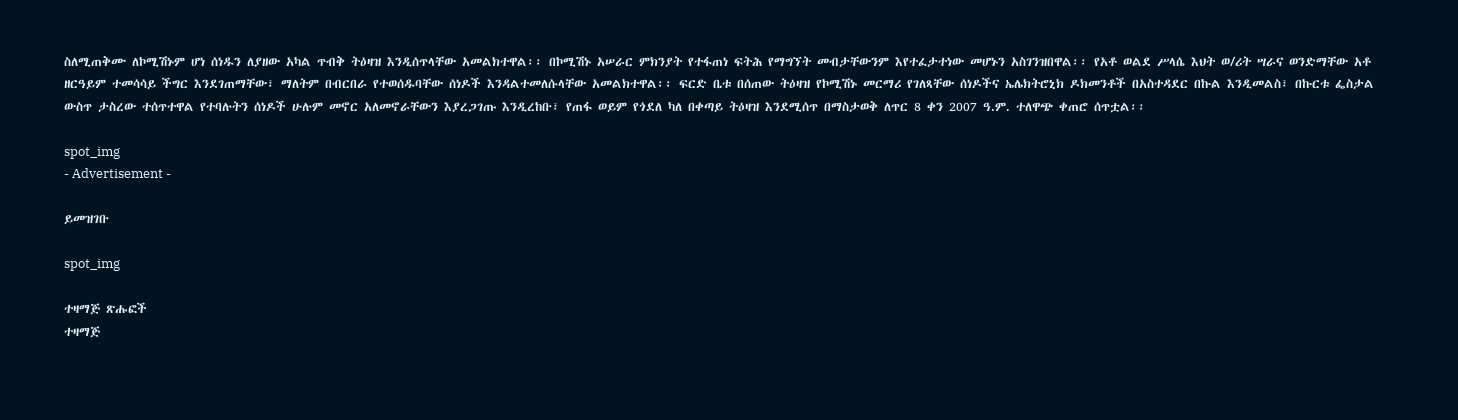ስለሚጠቅሙ ለኮሚሽኑም ሆነ ሰነዱን ለያዘው አካል ጥብቅ ትዕዛዝ እንዲሰጥላቸው አመልክተዋል፡፡ በኮሚሽኑ አሠራር ምክንያት የተፋጠነ ፍትሕ የማግኘት መብታቸውንም እየተፈታተነው መሆኑን አስገንዝበዋል፡፡ የአቶ ወልደ ሥላሴ እህት ወ/ሪት ሣራና ወንድማቸው አቶ ዘርዓይም ተመሳሳይ ችግር እንደገጠማቸው፣ ማለትም በብርበራ የተወሰዱባቸው ሰነዶች እንዳልተመለሱላቸው አመልክተዋል፡፡ ፍርድ ቤቱ በሰጠው ትዕዛዝ የኮሚሽኑ መርማሪ የገለጻቸው ሰነዶችና ኤሌክትሮኒክ ዶክመንቶች በአስተዳደር በኩል እንዲመልስ፣ በኩርቱ ፌስታል ውስጥ ታስረው ተሰጥተዋል የተባሉትን ሰነዶች ሁሉም መኖር አለመኖራቸውን እያረጋገጡ እንዲረከቡ፣ የጠፋ ወይም የጎደለ ካለ በቀጣይ ትዕዛዝ እንደሚሰጥ በማስታወቅ ለጥር 8 ቀን 2007 ዓ.ም. ተለዋጭ ቀጠሮ ሰጥቷል፡፡

spot_img
- Advertisement -

ይመዝገቡ

spot_img

ተዛማጅ ጽሑፎች
ተዛማጅ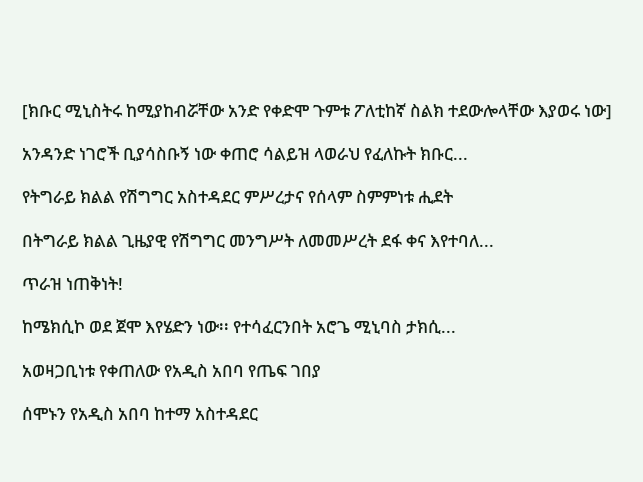[ክቡር ሚኒስትሩ ከሚያከብሯቸው አንድ የቀድሞ ጉምቱ ፖለቲከኛ ስልክ ተደውሎላቸው እያወሩ ነው]

አንዳንድ ነገሮች ቢያሳስቡኝ ነው ቀጠሮ ሳልይዝ ላወራህ የፈለኩት ክቡር...

የትግራይ ክልል የሽግግር አስተዳደር ምሥረታና የሰላም ስምምነቱ ሒደት

በትግራይ ክልል ጊዜያዊ የሽግግር መንግሥት ለመመሥረት ደፋ ቀና እየተባለ...

ጥራዝ ነጠቅነት!

ከሜክሲኮ ወደ ጀሞ እየሄድን ነው፡፡ የተሳፈርንበት አሮጌ ሚኒባስ ታክሲ...

አወዛጋቢነቱ የቀጠለው የአዲስ አበባ የጤፍ ገበያ

ሰሞኑን የአዲስ አበባ ከተማ አስተዳደር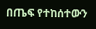በጤፍ የተከሰተውን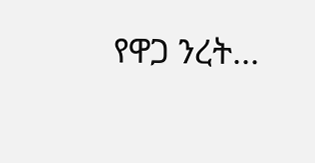የዋጋ ንረት...